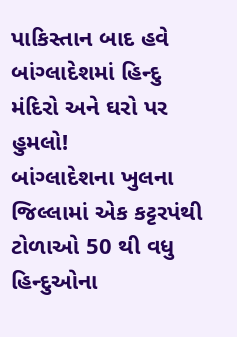પાકિસ્તાન બાદ હવે બાંગ્લાદેશમાં હિન્દુ મંદિરો અને ઘરો પર હુમલો!
બાંગ્લાદેશના ખુલના જિલ્લામાં એક કટ્ટરપંથી ટોળાઓ 50 થી વધુ હિન્દુઓના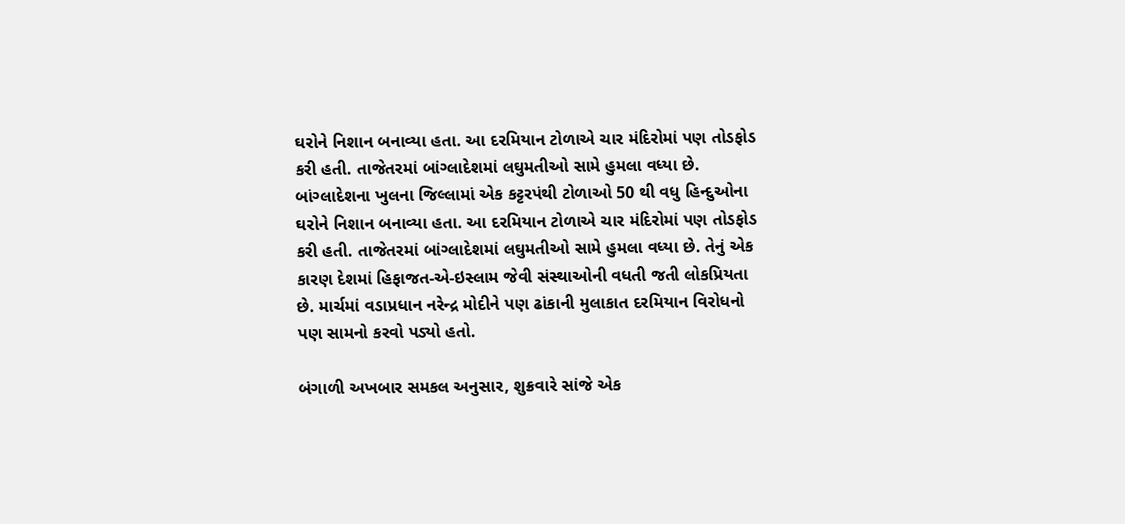ઘરોને નિશાન બનાવ્યા હતા. આ દરમિયાન ટોળાએ ચાર મંદિરોમાં પણ તોડફોડ કરી હતી. તાજેતરમાં બાંગ્લાદેશમાં લઘુમતીઓ સામે હુમલા વધ્યા છે.
બાંગ્લાદેશના ખુલના જિલ્લામાં એક કટ્ટરપંથી ટોળાઓ 50 થી વધુ હિન્દુઓના ઘરોને નિશાન બનાવ્યા હતા. આ દરમિયાન ટોળાએ ચાર મંદિરોમાં પણ તોડફોડ કરી હતી. તાજેતરમાં બાંગ્લાદેશમાં લઘુમતીઓ સામે હુમલા વધ્યા છે. તેનું એક કારણ દેશમાં હિફાજત-એ-ઇસ્લામ જેવી સંસ્થાઓની વધતી જતી લોકપ્રિયતા છે. માર્ચમાં વડાપ્રધાન નરેન્દ્ર મોદીને પણ ઢાંકાની મુલાકાત દરમિયાન વિરોધનો પણ સામનો કરવો પડ્યો હતો.

બંગાળી અખબાર સમકલ અનુસાર, શુક્રવારે સાંજે એક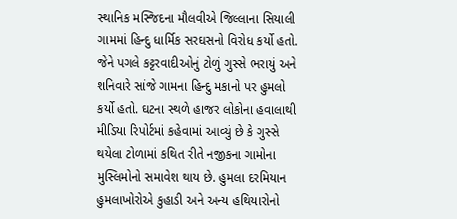સ્થાનિક મસ્જિદના મૌલવીએ જિલ્લાના સિયાલી ગામમાં હિન્દુ ધાર્મિક સરઘસનો વિરોધ કર્યો હતો. જેને પગલે કટ્ટરવાદીઓનું ટોળું ગુસ્સે ભરાયું અને શનિવારે સાંજે ગામના હિન્દુ મકાનો પર હુમલો કર્યો હતો. ઘટના સ્થળે હાજર લોકોના હવાલાથી મીડિયા રિપોર્ટમાં કહેવામાં આવ્યું છે કે ગુસ્સે થયેલા ટોળામાં કથિત રીતે નજીકના ગામોના મુસ્લિમોનો સમાવેશ થાય છે. હુમલા દરમિયાન હુમલાખોરોએ કુહાડી અને અન્ય હથિયારોનો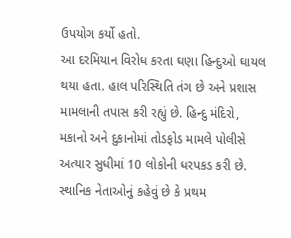ઉપયોગ કર્યો હતો.
આ દરમિયાન વિરોધ કરતા ઘણા હિન્દુઓ ઘાયલ થયા હતા. હાલ પરિસ્થિતિ તંગ છે અને પ્રશાસ મામલાની તપાસ કરી રહ્યું છે. હિન્દુ મંદિરો, મકાનો અને દુકાનોમાં તોડફોડ મામલે પોલીસે અત્યાર સુધીમાં 10 લોકોની ધરપકડ કરી છે. સ્થાનિક નેતાઓનું કહેવું છે કે પ્રથમ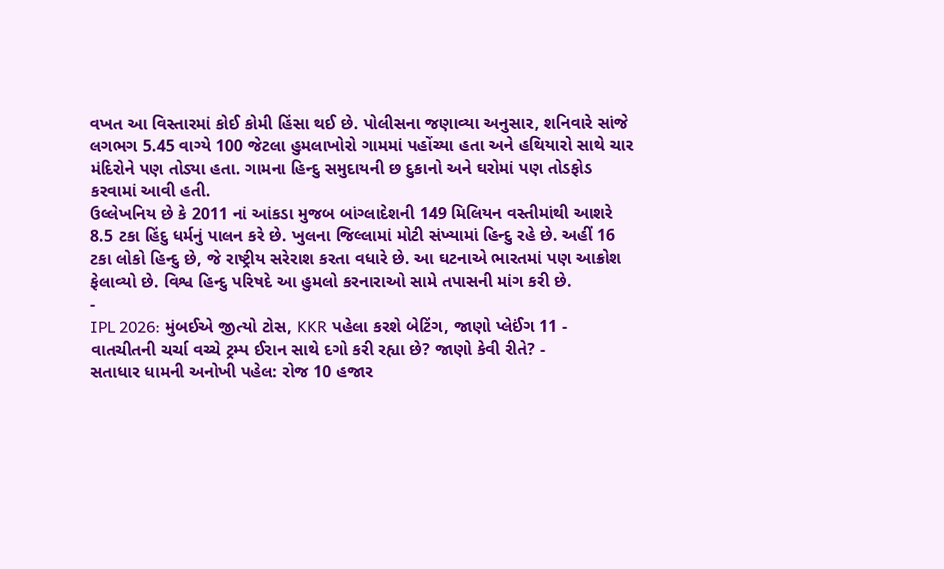વખત આ વિસ્તારમાં કોઈ કોમી હિંસા થઈ છે. પોલીસના જણાવ્યા અનુસાર, શનિવારે સાંજે લગભગ 5.45 વાગ્યે 100 જેટલા હુમલાખોરો ગામમાં પહોંચ્યા હતા અને હથિયારો સાથે ચાર મંદિરોને પણ તોડ્યા હતા. ગામના હિન્દુ સમુદાયની છ દુકાનો અને ઘરોમાં પણ તોડફોડ કરવામાં આવી હતી.
ઉલ્લેખનિય છે કે 2011 નાં આંકડા મુજબ બાંગ્લાદેશની 149 મિલિયન વસ્તીમાંથી આશરે 8.5 ટકા હિંદુ ધર્મનું પાલન કરે છે. ખુલના જિલ્લામાં મોટી સંખ્યામાં હિન્દુ રહે છે. અહીં 16 ટકા લોકો હિન્દુ છે, જે રાષ્ટ્રીય સરેરાશ કરતા વધારે છે. આ ઘટનાએ ભારતમાં પણ આક્રોશ ફેલાવ્યો છે. વિશ્વ હિન્દુ પરિષદે આ હુમલો કરનારાઓ સામે તપાસની માંગ કરી છે.
-
IPL 2026: મુંબઈએ જીત્યો ટોસ, KKR પહેલા કરશે બેટિંગ, જાણો પ્લેઈંગ 11 -
વાતચીતની ચર્ચા વચ્ચે ટ્રમ્પ ઈરાન સાથે દગો કરી રહ્યા છે? જાણો કેવી રીતે? -
સતાધાર ધામની અનોખી પહેલ: રોજ 10 હજાર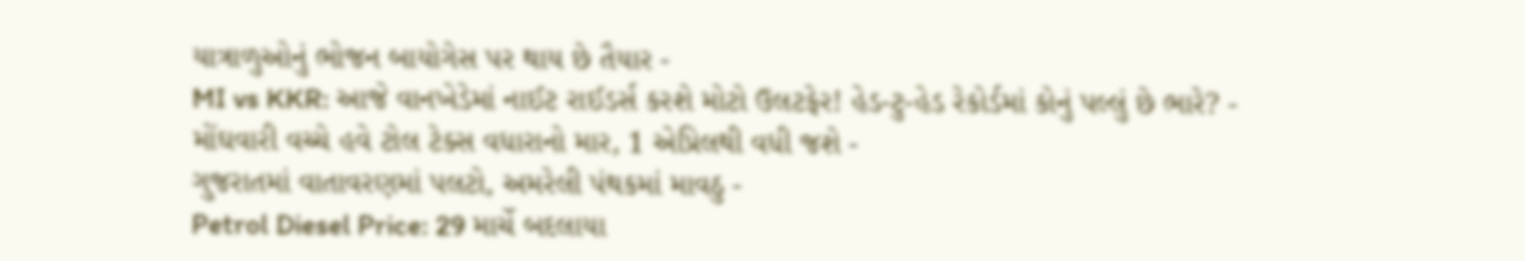યાત્રાળુઓનું ભોજન બાયોગેસ પર થાય છે તૈયાર -
MI vs KKR: આજે વાનખેડેમાં નાઈટ રાઈડર્સ કરશે મોટો ઉલટફેર! હેડ-ટુ-હેડ રેકોર્ડમાં કોનું પલ્લું છે ભારે? -
મોંઘવારી વચ્ચે હવે ટોલ ટેક્સ વધારાનો માર, 1 એપ્રિલથી વધી જશે -
ગુજરાતમાં વાતાવરણમાં પલટો, અમરેલી પંથકમાં માવઠુ -
Petrol Diesel Price: 29 માર્ચે બદલાયા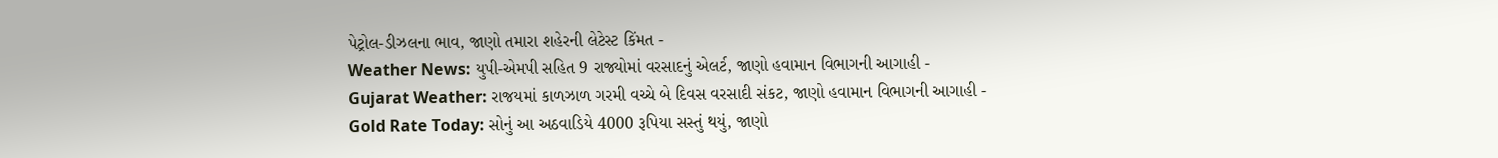પેટ્રોલ-ડીઝલના ભાવ, જાણો તમારા શહેરની લેટેસ્ટ કિંમત -
Weather News: યુપી-એમપી સહિત 9 રાજ્યોમાં વરસાદનું એલર્ટ, જાણો હવામાન વિભાગની આગાહી -
Gujarat Weather: રાજયમાં કાળઝાળ ગરમી વચ્ચે બે દિવસ વરસાદી સંકટ, જાણો હવામાન વિભાગની આગાહી -
Gold Rate Today: સોનું આ અઠવાડિયે 4000 રૂપિયા સસ્તું થયું, જાણો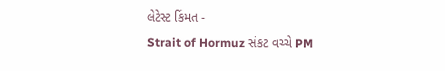લેટેસ્ટ કિંમત -
Strait of Hormuz સંકટ વચ્ચે PM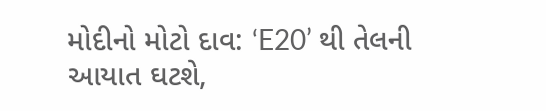મોદીનો મોટો દાવ: ‘E20’ થી તેલની આયાત ઘટશે,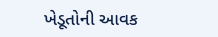ખેડૂતોની આવક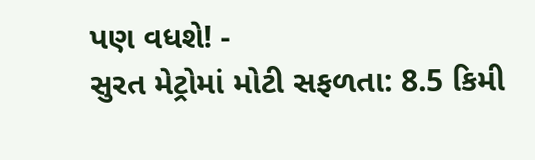પણ વધશે! -
સુરત મેટ્રોમાં મોટી સફળતા: 8.5 કિમી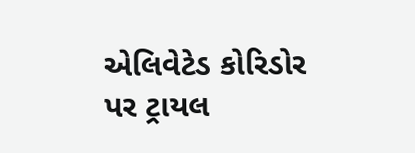એલિવેટેડ કોરિડોર પર ટ્રાયલ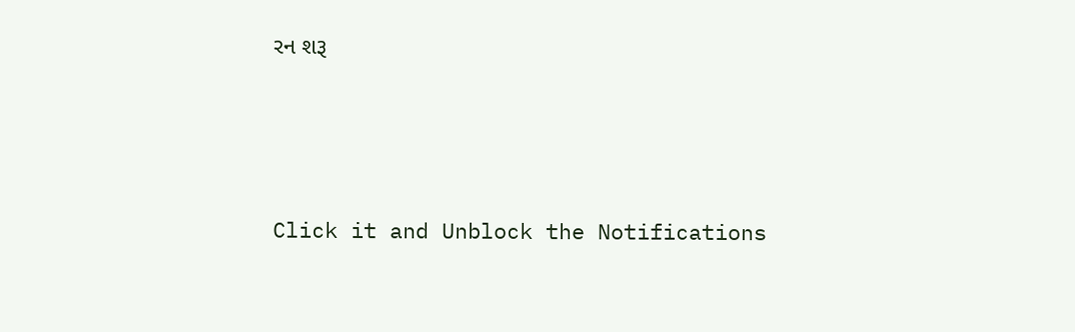રન શરૂ






Click it and Unblock the Notifications